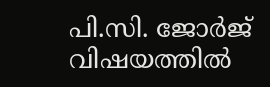പി.സി. ജോര്‍ജ് വിഷയത്തില്‍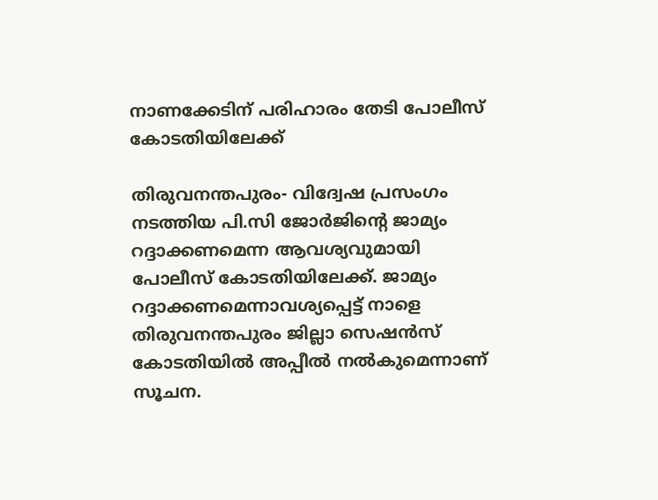നാണക്കേടിന് പരിഹാരം തേടി പോലീസ് കോടതിയിലേക്ക്

തിരുവനന്തപുരം- വിദ്വേഷ പ്രസംഗം നടത്തിയ പി.സി ജോര്‍ജിന്റെ ജാമ്യം റദ്ദാക്കണമെന്ന ആവശ്യവുമായി പോലീസ് കോടതിയിലേക്ക്. ജാമ്യം റദ്ദാക്കണമെന്നാവശ്യപ്പെട്ട് നാളെ തിരുവനന്തപുരം ജില്ലാ സെഷന്‍സ് കോടതിയില്‍ അപ്പീല്‍ നല്‍കുമെന്നാണ് സൂചന.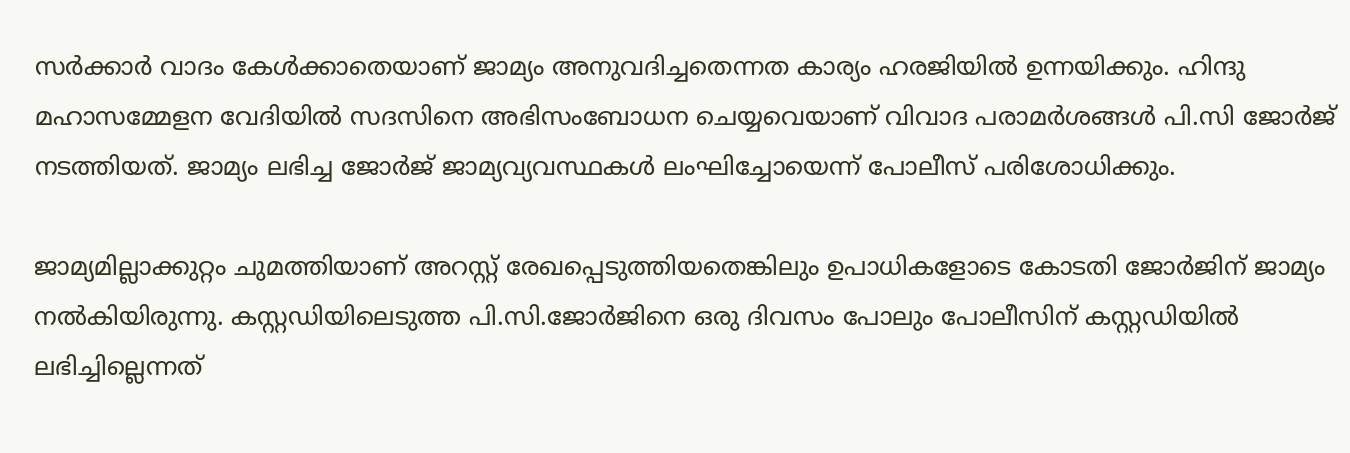സര്‍ക്കാര്‍ വാദം കേള്‍ക്കാതെയാണ് ജാമ്യം അനുവദിച്ചതെന്നത കാര്യം ഹരജിയില്‍ ഉന്നയിക്കും. ഹിന്ദു മഹാസമ്മേളന വേദിയില്‍ സദസിനെ അഭിസംബോധന ചെയ്യവെയാണ് വിവാദ പരാമര്‍ശങ്ങള്‍ പി.സി ജോര്‍ജ് നടത്തിയത്. ജാമ്യം ലഭിച്ച ജോര്‍ജ് ജാമ്യവ്യവസ്ഥകള്‍ ലംഘിച്ചോയെന്ന് പോലീസ് പരിശോധിക്കും.

ജാമ്യമില്ലാക്കുറ്റം ചുമത്തിയാണ് അറസ്റ്റ് രേഖപ്പെടുത്തിയതെങ്കിലും ഉപാധികളോടെ കോടതി ജോര്‍ജിന് ജാമ്യം നല്‍കിയിരുന്നു. കസ്റ്റഡിയിലെടുത്ത പി.സി.ജോര്‍ജിനെ ഒരു ദിവസം പോലും പോലീസിന് കസ്റ്റഡിയില്‍ ലഭിച്ചില്ലെന്നത്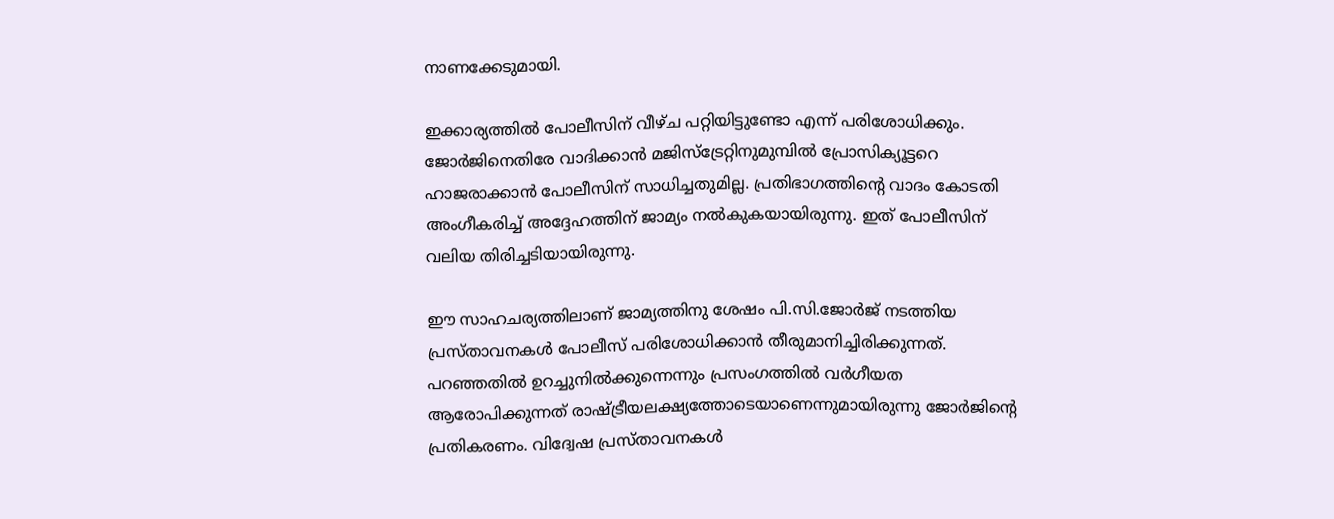നാണക്കേടുമായി.

ഇക്കാര്യത്തില്‍ പോലീസിന് വീഴ്ച പറ്റിയിട്ടുണ്ടോ എന്ന് പരിശോധിക്കും. ജോര്‍ജിനെതിരേ വാദിക്കാന്‍ മജിസ്ട്രേറ്റിനുമുമ്പില്‍ പ്രോസിക്യൂട്ടറെ ഹാജരാക്കാന്‍ പോലീസിന് സാധിച്ചതുമില്ല. പ്രതിഭാഗത്തിന്റെ വാദം കോടതി അംഗീകരിച്ച് അദ്ദേഹത്തിന് ജാമ്യം നല്‍കുകയായിരുന്നു. ഇത് പോലീസിന് വലിയ തിരിച്ചടിയായിരുന്നു.

ഈ സാഹചര്യത്തിലാണ് ജാമ്യത്തിനു ശേഷം പി.സി.ജോര്‍ജ് നടത്തിയ പ്രസ്താവനകള്‍ പോലീസ് പരിശോധിക്കാന്‍ തീരുമാനിച്ചിരിക്കുന്നത്. പറഞ്ഞതില്‍ ഉറച്ചുനില്‍ക്കുന്നെന്നും പ്രസംഗത്തില്‍ വര്‍ഗീയത ആരോപിക്കുന്നത് രാഷ്ട്രീയലക്ഷ്യത്തോടെയാണെന്നുമായിരുന്നു ജോര്‍ജിന്റെ പ്രതികരണം. വിദ്വേഷ പ്രസ്താവനകള്‍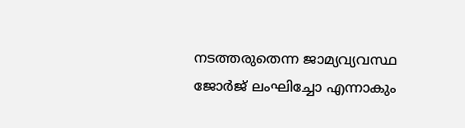നടത്തരുതെന്ന ജാമ്യവ്യവസ്ഥ ജോര്‍ജ് ലംഘിച്ചോ എന്നാകും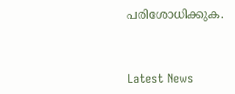പരിശോധിക്കുക.



Latest News